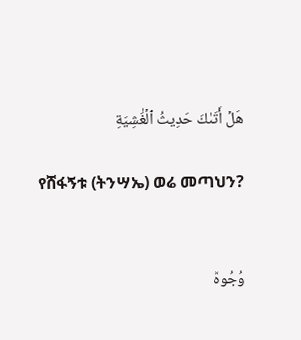هَلۡ أَتَىٰكَ حَدِيثُ ٱلۡغَٰشِيَةِ

የሸፋኝቱ (ትንሣኤ) ወሬ መጣህን?


وُجُوهٞ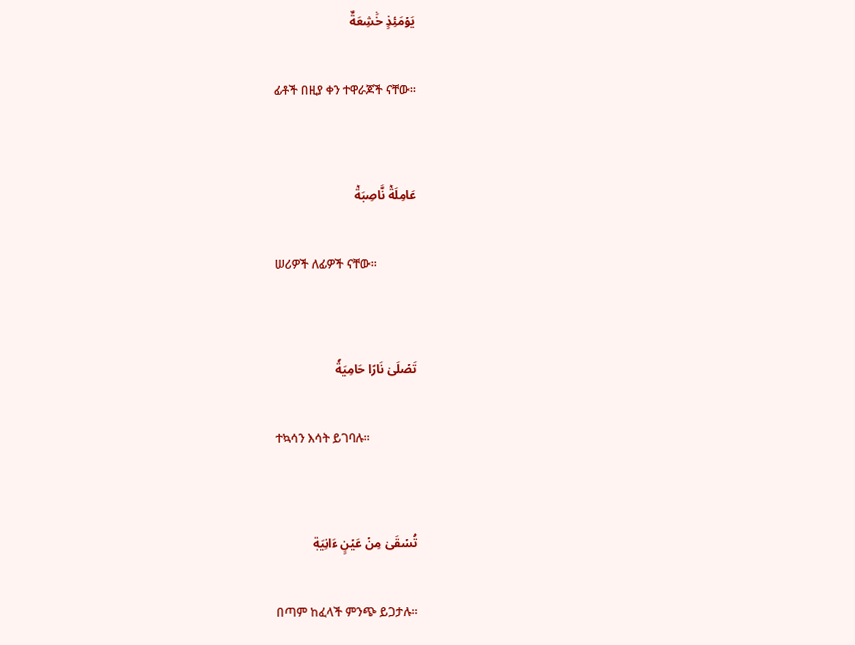يَوۡمَئِذٍ خَٰشِعَةٌ

ፊቶች በዚያ ቀን ተዋራጆች ናቸው፡፡


عَامِلَةٞ نَّاصِبَةٞ

ሠሪዎች ለፊዎች ናቸው፡፡


تَصۡلَىٰ نَارًا حَامِيَةٗ

ተኳሳን እሳት ይገባሉ፡፡


تُسۡقَىٰ مِنۡ عَيۡنٍ ءَانِيَةٖ

በጣም ከፈላች ምንጭ ይጋታሉ፡፡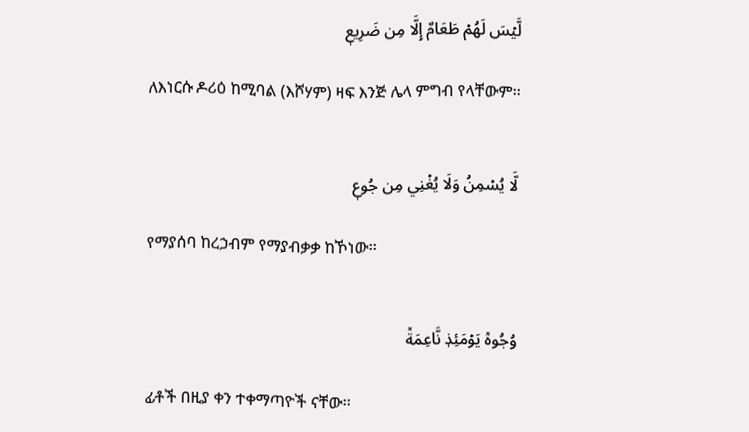لَّيۡسَ لَهُمۡ طَعَامٌ إِلَّا مِن ضَرِيعٖ

ለእነርሱ ዶሪዕ ከሚባል (እሾሃም) ዛፍ እንጅ ሌላ ምግብ የላቸውም፡፡


لَّا يُسۡمِنُ وَلَا يُغۡنِي مِن جُوعٖ

የማያሰባ ከረኃብም የማያብቃቃ ከኾነው፡፡


وُجُوهٞ يَوۡمَئِذٖ نَّاعِمَةٞ

ፊቶች በዚያ ቀን ተቀማጣዮች ናቸው፡፡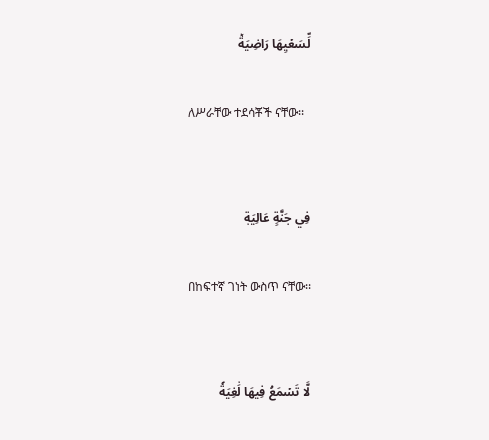لِّسَعۡيِهَا رَاضِيَةٞ

ለሥራቸው ተደሳቾች ናቸው፡፡


فِي جَنَّةٍ عَالِيَةٖ

በከፍተኛ ገነት ውስጥ ናቸው፡፡


لَّا تَسۡمَعُ فِيهَا لَٰغِيَةٗ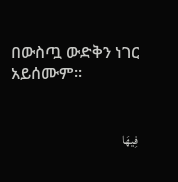በውስጧ ውድቅን ነገር አይሰሙም፡፡


فِيهَا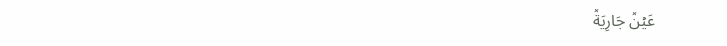عَيۡنٞ جَارِيَةٞ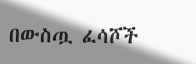በውስጧ ፈሳሾች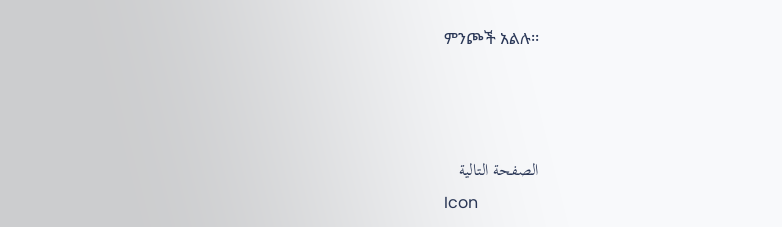ምንጮች አልሉ፡፡



الصفحة التالية
Icon